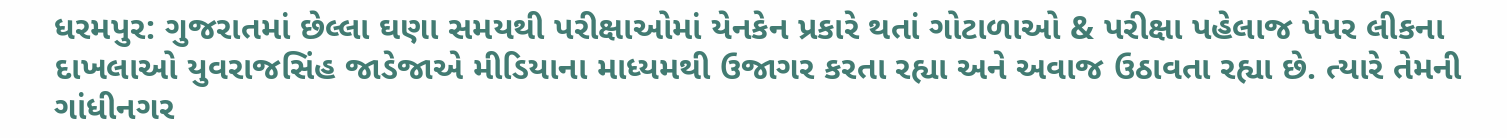ધરમપુર: ગુજરાતમાં છેલ્લા ઘણા સમયથી પરીક્ષાઓમાં યેનકેન પ્રકારે થતાં ગોટાળાઓ & પરીક્ષા પહેલાજ પેપર લીકના દાખલાઓ યુવરાજસિંહ જાડેજાએ મીડિયાના માધ્યમથી ઉજાગર કરતા રહ્યા અને અવાજ ઉઠાવતા રહ્યા છે. ત્યારે તેમની ગાંધીનગર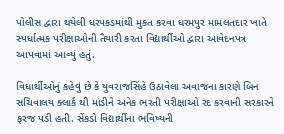પોલીસ દ્વારા થયેલી ધરપકડમાંથી મુકત કરવા ધરમપુર મામલતદાર ખાતે સ્પર્ધાત્મક પરીક્ષાઓની તૈયારી કરતા વિદ્યાર્થીઓ દ્વારા આવેદનપત્ર આપવામાં આવ્યું હતું.

વિધાર્થીઓનું કહેવું છે કે યુવરાજસિંહે ઉઠાવેલા અવાજના કારણે બિન સચિવાલય ક્લાર્ક થી માંડીને અનેક ભરતી પરીક્ષાઓ રદ કરવાની સરકારને ફરજ પડી હતી. સેંકડો વિદ્યાર્થીના ભવિષ્યની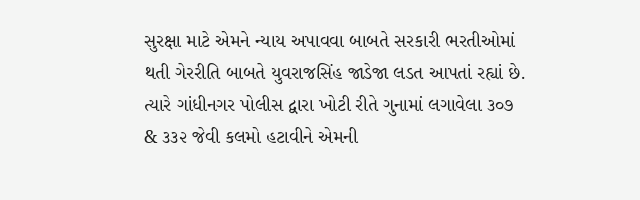સુરક્ષા માટે એમને ન્યાય અપાવવા બાબતે સરકારી ભરતીઓમાં થતી ગેરરીતિ બાબતે યુવરાજસિંહ જાડેજા લડત આપતાં રહ્યાં છે. ત્યારે ગાંધીનગર પોલીસ દ્વારા ખોટી રીતે ગુનામાં લગાવેલા ૩૦૭ & ૩૩૨ જેવી કલમો હટાવીને એમની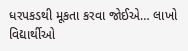ધરપકડથી મૂકતા કરવા જોઈએ… લાખો વિદ્યાર્થીઓ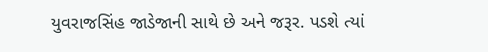યુવરાજસિંહ જાડેજાની સાથે છે અને જરૂર. પડશે ત્યાં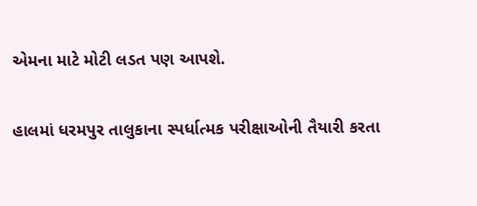એમના માટે મોટી લડત પણ આપશે.

હાલમાં ધરમપુર તાલુકાના સ્પર્ધાત્મક પરીક્ષાઓની તૈયારી કરતા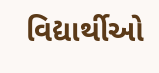વિદ્યાર્થીઓ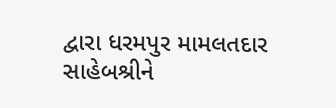દ્વારા ધરમપુર મામલતદાર સાહેબશ્રીને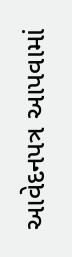આવેદનપત્ર આપવામાં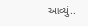આવ્યું..